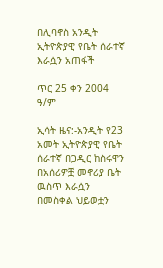በሊባኖስ አንዲት ኢትዮጵያዊ የቤት ሰራተኛ እራሷን አጠፋች

ጥር 25 ቀን 2004 ዓ/ም

ኢሳት ዜና:-አንዲት የ23 አመት ኢትዮጵያዊ የቤት ሰራተኛ በጋዲር ከስሩዋን በአሰሪዎቿ መኖሪያ ቤት ዉስጥ እራሷን በመስቀል ህይወቷን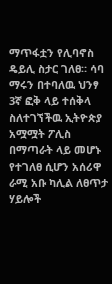ማጥፋቷን የሊባኖስ ዴይሊ ስታር ገለፀ። ሳባ ማሩን በተባለዉ ህንፃ 3ኛ ፎቅ ላይ ተሰቅላ ስለተገኘችዉ ኢትዮጵያ አሟሟት ፖሊስ በማጣራት ላይ መሆኑ የተገለፀ ሲሆን አሰሪዋ ራሚ አቡ ካሊል ለፀጥታ ሃይሎች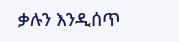ቃሉን እንዲሰጥ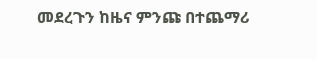መደረጉን ከዜና ምንጩ በተጨማሪ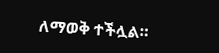ለማወቅ ተችሏል።